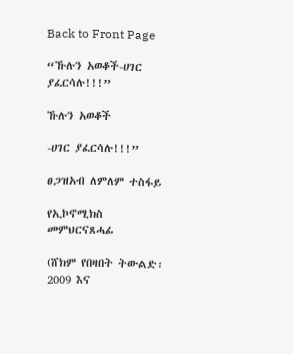Back to Front Page

“ኹሉን አወቆች-ሀገር ያፈርሳሉ!!!”

ኹሉን አወቆች

-ሀገር ያፈርሳሉ!!!”

ፀጋዝአብ ለምለም ተስፋይ

የኢኮኖሚክስ መምህርናጸሓፊ

(ሸክም የበዛበት ትውልድ፡ 2009 እና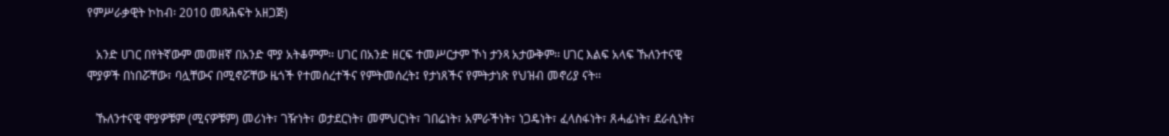የምሥራቃዊት ኮከብ፡ 2010 መጻሕፍት አዘጋጅ)

   አንድ ሀገር በየትኛውም መመዘኛ በአንድ ሞያ አትቆምም፡፡ ሀገር በአንድ ዘርፍ ተመሥርታም ኾነ ታንጻ አታውቅም፡፡ ሀገር እልፍ አላፍ ኹለንተናዊ ሞያዎች በነበሯቸው፣ ባሏቸውና በሚኖሯቸው ዜጎች የተመሰረተችና የምትመሰረት፤ የታነጸችና የምትታነጽ የህዝብ መኖሪያ ናት፡፡

   ኹለንተናዊ ሞያዎቹም (ሚናዎቹም) መሪነት፣ ገዥነት፣ ወታደርነት፣ መምህርነት፣ ገበሬነት፣ አምራችነት፣ ነጋዴነት፣ ፈላስፋነት፣ ጸሓፊነት፣ ደራሲነት፣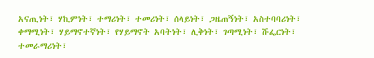አናጢነት፣ ሃኪምነት፣ ተማሪነት፣ ተመሪነት፣ ሰላይነት፣ ጋዜጠኝነት፣ አስተባባሪነት፣ ቀማሚነት፣ ሃይማኖተኛነት፣ የሃይማኖት አባትነት፣ ሊቅነት፣ ገጣሚነት፣ ሹፌርነት፣ ተመራማሪነት፣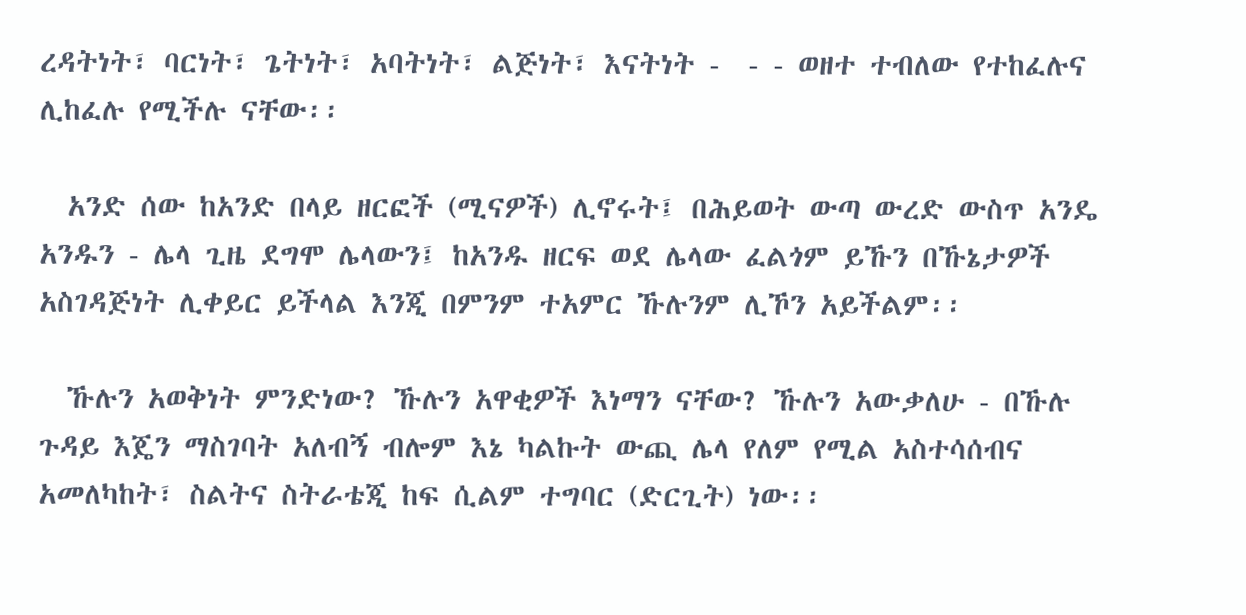ረዳትነት፣ ባርነት፣ ጌትነት፣ አባትነት፣ ልጅነት፣ እናትነት -  - - ወዘተ ተብለው የተከፈሉና ሊከፈሉ የሚችሉ ናቸው፡፡

  አንድ ሰው ከአንድ በላይ ዘርፎች (ሚናዎች) ሊኖሩት፤ በሕይወት ውጣ ውረድ ውስጥ አንዴ አንዱን - ሌላ ጊዜ ደግሞ ሌላውን፤ ከአንዱ ዘርፍ ወደ ሌላው ፈልጎም ይኹን በኹኔታዎች አስገዳጅነት ሊቀይር ይችላል እንጂ በምንም ተአምር ኹሉንም ሊኾን አይችልም፡፡

  ኹሉን አወቅነት ምንድነው? ኹሉን አዋቂዎች እነማን ናቸው? ኹሉን አውቃለሁ - በኹሉ ጉዳይ እጄን ማስገባት አለብኝ ብሎም እኔ ካልኩት ውጪ ሌላ የለም የሚል አስተሳሰብና አመለካከት፣ ስልትና ስትራቴጂ ከፍ ሲልም ተግባር (ድርጊት) ነው፡፡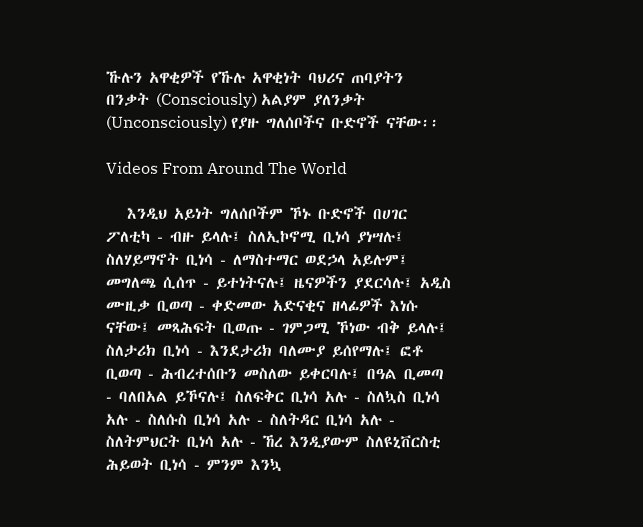ኹሉን አዋቂዎች የኹሉ አዋቂነት ባህሪና ጠባያትን በንቃት (Consciously) አልያም ያለንቃት (Unconsciously) የያዙ ግለሰቦችና ቡድኖች ናቸው፡፡

Videos From Around The World

   እንዲህ አይነት ግለሰቦችም ኾኑ ቡድኖች በሀገር ፖለቲካ - ብዙ ይላሉ፤ ስለኢኮኖሚ ቢነሳ ያነሣሉ፤ ስለሃይማኖት ቢነሳ - ለማስተማር ወደኃላ አይሉም፤ መግለጫ ሲሰጥ - ይተነትናሉ፤ ዜናዎችን ያደርሳሉ፤ አዲስ ሙዚቃ ቢወጣ - ቀድመው አድናቂና ዘላፊዎች እነሱ ናቸው፤ መጻሕፍት ቢወጡ - ገምጋሚ ኾነው ብቅ ይላሉ፤ ስለታሪክ ቢነሳ - እንደታሪክ ባለሙያ ይሰየማሉ፤ ፎቶ ቢወጣ - ሕብረተሰቡን መስለው ይቀርባሉ፤ በዓል ቢመጣ - ባለበአል ይኾናሉ፤ ስለፍቅር ቢነሳ አሉ - ስለኳስ ቢነሳ አሉ - ስለሱስ ቢነሳ አሉ - ስለትዳር ቢነሳ አሉ - ስለትምህርት ቢነሳ አሉ - ኸረ እንዲያውም ስለዩኒቨርስቲ ሕይወት ቢነሳ - ምንም እንኳ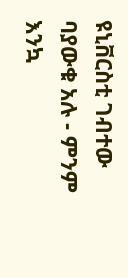ዩኒቨርስቲ ገብተው ባያውቁ አሉ - ምንም እንኳ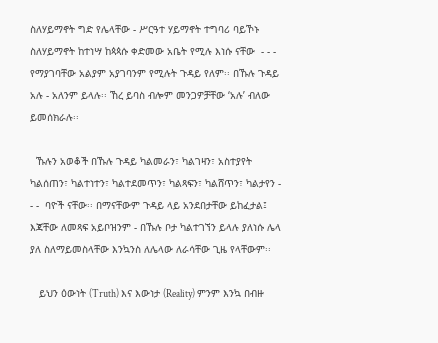ስለሃይማኖት ግድ የሌላቸው - ሥርዓተ ሃይማኖት ተግባሪ ባይኾኑ ስለሃይማኖት ከተነሣ ከጳጳሱ ቀድመው አቤት የሚሉ እነሱ ናቸው  - - -  የማያገባቸው አልያም አያገባንም የሚሉት ጉዳይ የለም፡፡ በኹሉ ጉዳይ አሉ - አለንም ይላሉ፡፡ ኸረ ይባስ ብሎም መንጋዎቻቸው ‘አሉ’ ብለው ይመሰክራሉ፡፡

  ኹሉን አወቆች በኹሉ ጉዳይ ካልመራን፣ ካልገዛን፣ አስተያየት ካልሰጠን፣ ካልተነተን፣ ካልተደመጥን፣ ካልጻፍን፣ ካልሸጥን፣ ካልታየን - - -  ባዮች ናቸው፡፡ በማናቸውም ጉዳይ ላይ አንደበታቸው ይከፈታል፤ እጃቸው ለመጻፍ አይቦዝንም - በኹሉ ቦታ ካልተገኘን ይላሉ ያለነሱ ሌላ ያለ ስለማይመስላቸው እንኳንስ ለሌላው ለራሳቸው ጊዜ የላቸውም፡፡

   ይህን ዕውነት (Truth) እና እውነታ (Reality) ምንም እንኳ በብዙ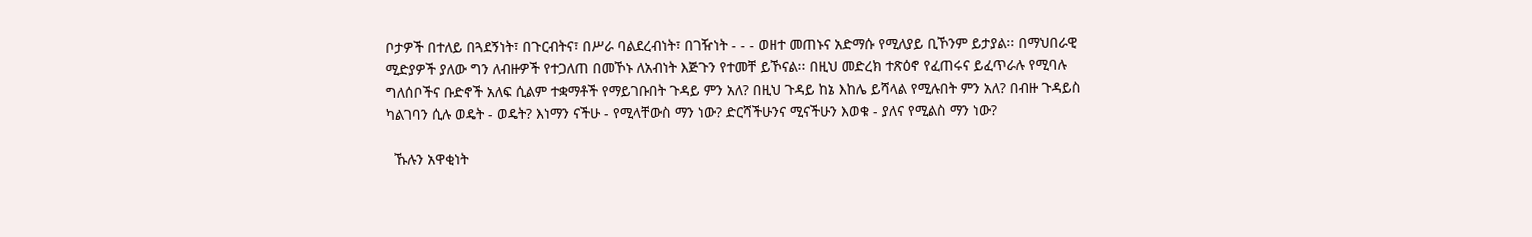ቦታዎች በተለይ በጓደኝነት፣ በጉርብትና፣ በሥራ ባልደረብነት፣ በገዥነት - - - ወዘተ መጠኑና አድማሱ የሚለያይ ቢኾንም ይታያል፡፡ በማህበራዊ ሚድያዎች ያለው ግን ለብዙዎች የተጋለጠ በመኾኑ ለአብነት እጅጉን የተመቸ ይኾናል፡፡ በዚህ መድረክ ተጽዕኖ የፈጠሩና ይፈጥራሉ የሚባሉ ግለሰቦችና ቡድኖች አለፍ ሲልም ተቋማቶች የማይገቡበት ጉዳይ ምን አለ? በዚህ ጉዳይ ከኔ እከሌ ይሻላል የሚሉበት ምን አለ? በብዙ ጉዳይስ ካልገባን ሲሉ ወዴት - ወዴት? እነማን ናችሁ - የሚላቸውስ ማን ነው? ድርሻችሁንና ሚናችሁን እወቁ - ያለና የሚልስ ማን ነው?

  ኹሉን አዋቂነት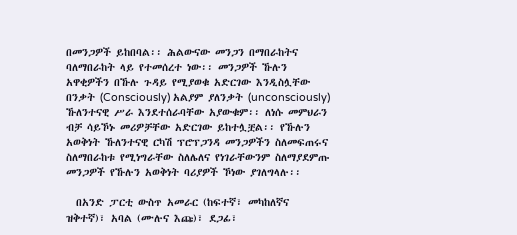በመንጋዎች ይከበባል፡፡ ሕልውናው መንጋን በማበራከትና ባለማበራከት ላይ የተመሰረተ ነው፡፡ መንጋዎች ኹሉን አዋቂዎችን በኹሉ ጉዳይ የሚያወቁ አድርገው እንዲስሏቸው በንቃት (Consciously) አልያም ያለንቃት (unconsciously) ኹለንተናዊ ሥራ እንደተሰራባቸው አያውቁም፡፡ ለነሱ መምህራን ብቻ ሳይኾኑ መሪዎቻቸው አድርገው ይከተሏቿል፡፡ የኹሉን አወቅነት ኹለንተናዊ ርካሽ ፕሮፕጋንዳ መንጋዎችን ስለመፍጠሩና ስለማበራከቱ የሚነግራቸው ስለሌለና የነገራቸውንም ስለማያደምጡ መንጋዎች የኹሉን አወቅነት ባሪያዎች ኾነው ያገለግላሉ፡፡

  በአንድ ፓርቲ ውስጥ አመራር (ከፍተኛ፣ መካከለኛና ዝቅተኛ)፣ አባል (ሙሉና እጩ)፣ ደጋፊ፣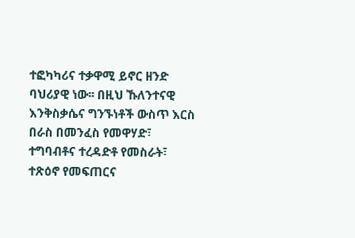ተፎካካሪና ተቃዋሚ ይኖር ዘንድ ባህሪያዊ ነው፡፡ በዚህ ኹለንተናዊ እንቅስቃሴና ግንኙነቶች ውስጥ እርስ በራስ በመንፈስ የመዋሃድ፣ ተግባብቶና ተረዳድቶ የመስራት፣ ተጽዕኖ የመፍጠርና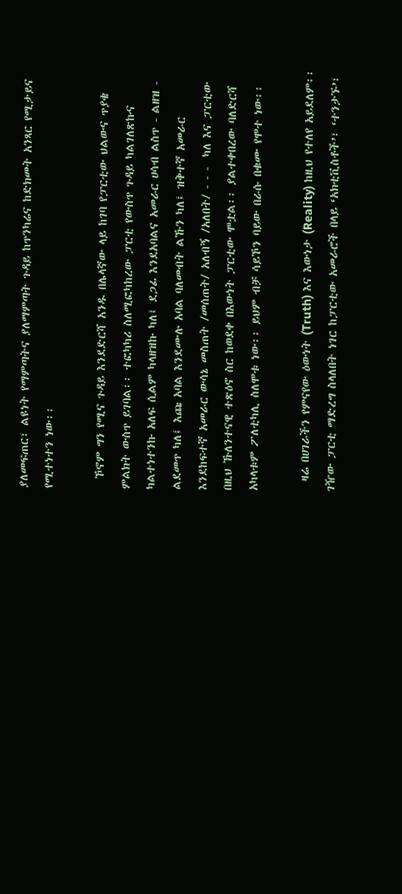ያለመፍጠር፣ ልዩነት የማምጣትና ያለማምጣት ጉዳይ ከጥንካሬና ከድክመት አንጻር የሚታይና የሚተነተን ነው፡፡

  ኾኖም ግን የሚና ጉዳይ እንደድርሻ አንዱ በሌላኛው ላይ ከገባ የፓርቲው ህልውና ጥያቄ ምልክት ውስጥ ይገባል፡፡ ተፎካካሪ ስለሚፎካከረው ፓርቲ የውስጥ ጉዳይ ካልገለጽኩና ካልተነተንኩ አለፍ ሲልም ካላዘዝኩ ካለ፤ ደጋፊ እንደአባልና አመራር ሀሳብ ልስጥ - ልዘዝ - ልደመጥ ካለ፤ እጩ አባል እንደሙሉ አባል ባለመብት ልኹን ካለ፤ ዝቅተኛ አመራር እንደከፍተኛ አመራር ውሳኔ መስጠት /መሰጠት/ አለብኝ /አለበት/ - - -  ካለ እና ፓርቲው በዚህ ኹለንተናዊ ተጽዕኖ ስር ከወደቀ በእውነት ፓርቲው ሞቷል፡፡ ያልተቀበረው ባለድርሻ አካላቱም ፖለቲካሊ ስለሞቱ ነው፡፡ ይህም ብቻ ሳይኾን ባይው በራሱ በቁሙ የሞተ ነው፡፡

  ዛሬ በሀገራችን የምናየው ዕውነት (Truth) እና እውነታ (Reality) ከዚህ የተለየ አይደለም፡፡ ገዥው ፓርቲ ማድረግ ስላለበት ነገር ከፓርቲው አመራሮች በላይ ‘አክቲቪስቶች’፣ ‘ተንታኙ’፣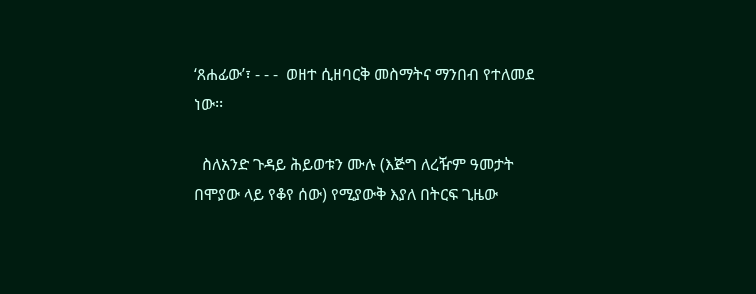‘ጸሐፊው’፣ - - -  ወዘተ ሲዘባርቅ መስማትና ማንበብ የተለመደ ነው፡፡

  ስለአንድ ጉዳይ ሕይወቱን ሙሉ (እጅግ ለረዥም ዓመታት በሞያው ላይ የቆየ ሰው) የሚያውቅ እያለ በትርፍ ጊዜው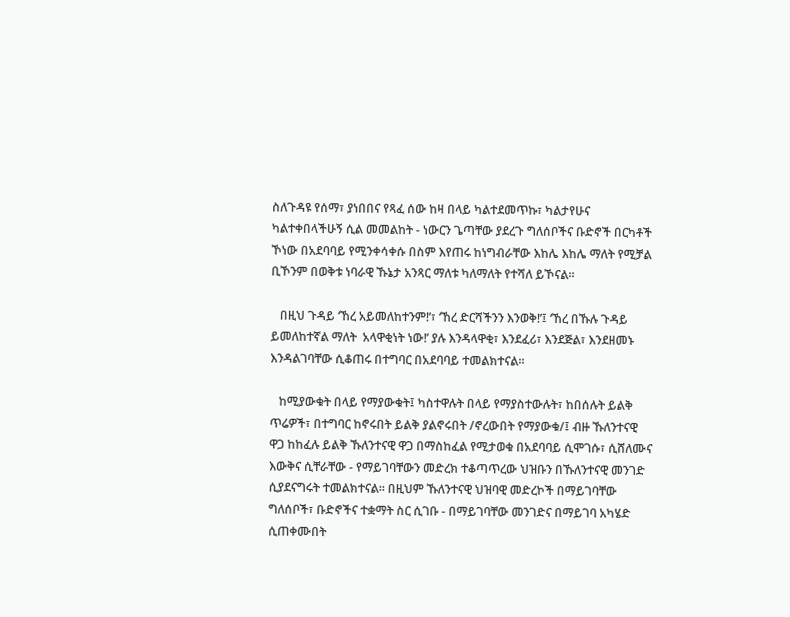ስለጉዳዩ የሰማ፣ ያነበበና የጻፈ ሰው ከዛ በላይ ካልተደመጥኩ፣ ካልታየሁና ካልተቀበላችሁኝ ሲል መመልከት - ነውርን ጌጣቸው ያደረጉ ግለሰቦችና ቡድኖች በርካቶች ኾነው በአደባባይ የሚንቀሳቀሱ በስም እየጠሩ ከነግብራቸው እከሌ እከሌ ማለት የሚቻል ቢኾንም በወቅቱ ነባራዊ ኹኔታ አንጻር ማለቱ ካለማለት የተሻለ ይኾናል፡፡

   በዚህ ጉዳይ ‘ኸረ አይመለከተንም!’፣ ‘ኸረ ድርሻችንን እንወቅ!’፤ ‘ኸረ በኹሉ ጉዳይ ይመለከተኛል ማለት  አላዋቂነት ነው!’ ያሉ እንዳላዋቂ፣ እንደፈሪ፣ እንደጅል፣ እንደዘመኑ እንዳልገባቸው ሲቆጠሩ በተግባር በአደባባይ ተመልክተናል፡፡

   ከሚያውቁት በላይ የማያውቁት፤ ካስተዋሉት በላይ የማያስተውሉት፣ ከበሰሉት ይልቅ ጥሬዎች፣ በተግባር ከኖሩበት ይልቅ ያልኖሩበት /ኖረውበት የማያውቁ/፤ ብዙ ኹለንተናዊ ዋጋ ከከፈሉ ይልቅ ኹለንተናዊ ዋጋ በማስከፈል የሚታወቁ በአደባባይ ሲሞገሱ፣ ሲሸለሙና እውቅና ሲቸራቸው - የማይገባቸውን መድረክ ተቆጣጥረው ህዝቡን በኹለንተናዊ መንገድ ሲያደናግሩት ተመልክተናል፡፡ በዚህም ኹለንተናዊ ህዝባዊ መድረኮች በማይገባቸው ግለሰቦች፣ ቡድኖችና ተቋማት ስር ሲገቡ - በማይገባቸው መንገድና በማይገባ አካሄድ ሲጠቀሙበት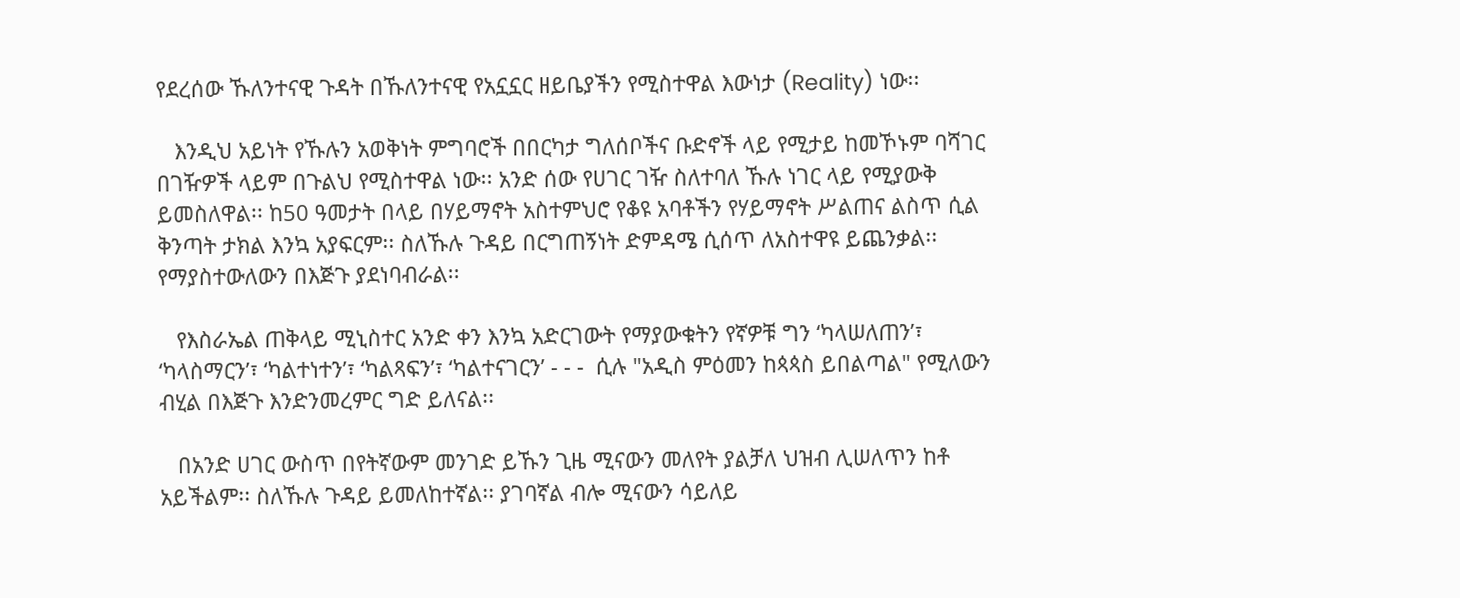የደረሰው ኹለንተናዊ ጉዳት በኹለንተናዊ የአኗኗር ዘይቤያችን የሚስተዋል እውነታ (Reality) ነው፡፡

   እንዲህ አይነት የኹሉን አወቅነት ምግባሮች በበርካታ ግለሰቦችና ቡድኖች ላይ የሚታይ ከመኾኑም ባሻገር በገዥዎች ላይም በጉልህ የሚስተዋል ነው፡፡ አንድ ሰው የሀገር ገዥ ስለተባለ ኹሉ ነገር ላይ የሚያውቅ ይመስለዋል፡፡ ከ50 ዓመታት በላይ በሃይማኖት አስተምህሮ የቆዩ አባቶችን የሃይማኖት ሥልጠና ልስጥ ሲል ቅንጣት ታክል እንኳ አያፍርም፡፡ ስለኹሉ ጉዳይ በርግጠኝነት ድምዳሜ ሲሰጥ ለአስተዋዩ ይጨንቃል፡፡ የማያስተውለውን በእጅጉ ያደነባብራል፡፡

   የእስራኤል ጠቅላይ ሚኒስተር አንድ ቀን እንኳ አድርገውት የማያውቁትን የኛዎቹ ግን ‘ካላሠለጠን’፣ ‘ካላስማርን’፣ ‘ካልተነተን’፣ ‘ካልጻፍን’፣ ‘ካልተናገርን’ - - -  ሲሉ "አዲስ ምዕመን ከጳጳስ ይበልጣል" የሚለውን ብሂል በእጅጉ እንድንመረምር ግድ ይለናል፡፡

   በአንድ ሀገር ውስጥ በየትኛውም መንገድ ይኹን ጊዜ ሚናውን መለየት ያልቻለ ህዝብ ሊሠለጥን ከቶ አይችልም፡፡ ስለኹሉ ጉዳይ ይመለከተኛል፡፡ ያገባኛል ብሎ ሚናውን ሳይለይ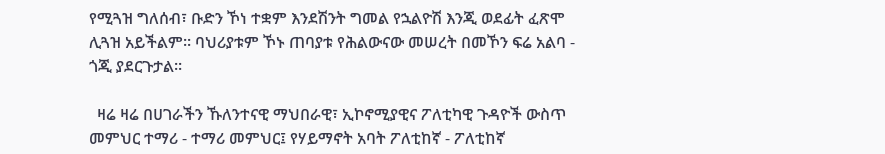የሚጓዝ ግለሰብ፣ ቡድን ኾነ ተቋም እንደሽንት ግመል የኋልዮሽ እንጂ ወደፊት ፈጽሞ ሊጓዝ አይችልም፡፡ ባህሪያቱም ኾኑ ጠባያቱ የሕልውናው መሠረት በመኾን ፍሬ አልባ - ጎጂ ያደርጉታል፡፡

  ዛሬ ዛሬ በሀገራችን ኹለንተናዊ ማህበራዊ፣ ኢኮኖሚያዊና ፖለቲካዊ ጉዳዮች ውስጥ መምህር ተማሪ - ተማሪ መምህር፤ የሃይማኖት አባት ፖለቲከኛ - ፖለቲከኛ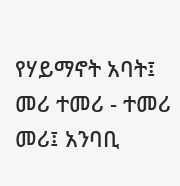የሃይማኖት አባት፤ መሪ ተመሪ - ተመሪ መሪ፤ አንባቢ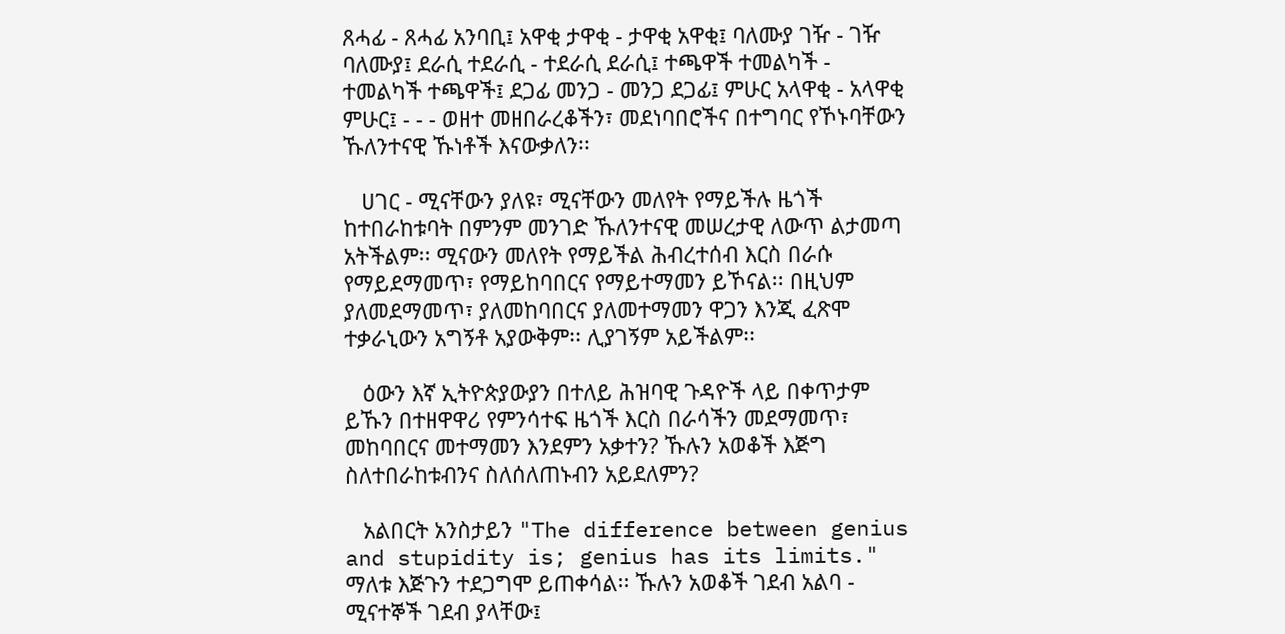ጸሓፊ - ጸሓፊ አንባቢ፤ አዋቂ ታዋቂ - ታዋቂ አዋቂ፤ ባለሙያ ገዥ - ገዥ ባለሙያ፤ ደራሲ ተደራሲ - ተደራሲ ደራሲ፤ ተጫዋች ተመልካች - ተመልካች ተጫዋች፤ ደጋፊ መንጋ - መንጋ ደጋፊ፤ ምሁር አላዋቂ - አላዋቂ ምሁር፤ - - - ወዘተ መዘበራረቆችን፣ መደነባበሮችና በተግባር የኾኑባቸውን ኹለንተናዊ ኹነቶች እናውቃለን፡፡

   ሀገር - ሚናቸውን ያለዩ፣ ሚናቸውን መለየት የማይችሉ ዜጎች ከተበራከቱባት በምንም መንገድ ኹለንተናዊ መሠረታዊ ለውጥ ልታመጣ አትችልም፡፡ ሚናውን መለየት የማይችል ሕብረተሰብ እርስ በራሱ የማይደማመጥ፣ የማይከባበርና የማይተማመን ይኾናል፡፡ በዚህም ያለመደማመጥ፣ ያለመከባበርና ያለመተማመን ዋጋን እንጂ ፈጽሞ ተቃራኒውን አግኝቶ አያውቅም፡፡ ሊያገኝም አይችልም፡፡

   ዕውን እኛ ኢትዮጵያውያን በተለይ ሕዝባዊ ጉዳዮች ላይ በቀጥታም ይኹን በተዘዋዋሪ የምንሳተፍ ዜጎች እርስ በራሳችን መደማመጥ፣ መከባበርና መተማመን እንደምን አቃተን? ኹሉን አወቆች እጅግ ስለተበራከቱብንና ስለሰለጠኑብን አይደለምን?

   አልበርት አንስታይን "The difference between genius and stupidity is; genius has its limits." ማለቱ እጅጉን ተደጋግሞ ይጠቀሳል፡፡ ኹሉን አወቆች ገደብ አልባ - ሚናተኞች ገደብ ያላቸው፤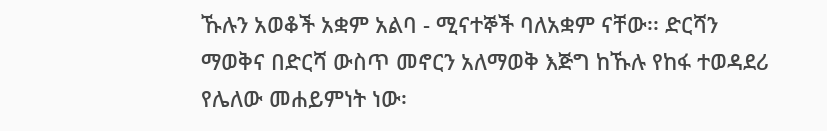ኹሉን አወቆች አቋም አልባ - ሚናተኞች ባለአቋም ናቸው፡፡ ድርሻን ማወቅና በድርሻ ውስጥ መኖርን አለማወቅ እጅግ ከኹሉ የከፋ ተወዳደሪ የሌለው መሐይምነት ነው፡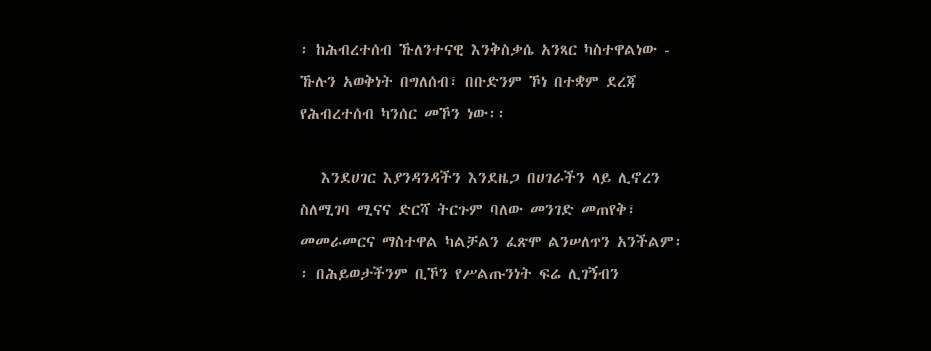፡ ከሕብረተሰብ ኹለንተናዊ እንቅስቃሴ አንጻር ካስተዋልነው - ኹሉን አወቅነት በግለሰብ፣ በቡድንም ኾነ በተቋም ደረጃ የሕብረተሰብ ካንሰር መኾን ነው፡፡

   እንደሀገር እያንዳንዳችን እንደዜጋ በሀገራችን ላይ ሊኖረን ስለሚገባ ሚናና ድርሻ ትርጉም ባለው መንገድ መጠየቅ፣ መመራመርና ማስተዋል ካልቻልን ፈጽሞ ልንሠለጥን አንችልም፡፡ በሕይወታችንም ቢኾን የሥልጡንነት ፍሬ ሊገኝብን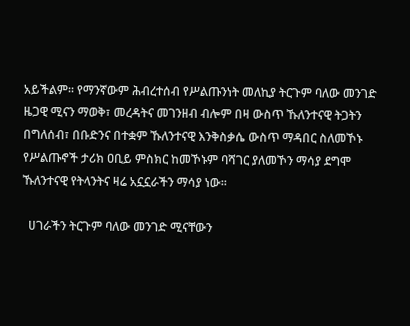አይችልም፡፡ የማንኛውም ሕብረተሰብ የሥልጡንነት መለኪያ ትርጉም ባለው መንገድ ዜጋዊ ሚናን ማወቅ፣ መረዳትና መገንዘብ ብሎም በዛ ውስጥ ኹለንተናዊ ትጋትን በግለሰብ፣ በቡድንና በተቋም ኹለንተናዊ እንቅስቃሴ ውስጥ ማዳበር ስለመኾኑ የሥልጡኖች ታሪክ ዐቢይ ምስክር ከመኾኑም ባሻገር ያለመኾን ማሳያ ደግሞ ኹለንተናዊ የትላንትና ዛሬ አኗኗራችን ማሳያ ነው፡፡

  ሀገራችን ትርጉም ባለው መንገድ ሚናቸውን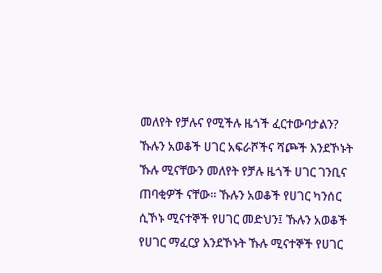መለየት የቻሉና የሚችሉ ዜጎች ፈርተውባታልን? ኹሉን አወቆች ሀገር አፍራሾችና ሻጮች እንደኾኑት ኹሉ ሚናቸውን መለየት የቻሉ ዜጎች ሀገር ገንቢና ጠባቂዎች ናቸው፡፡ ኹሉን አወቆች የሀገር ካንሰር ሲኾኑ ሚናተኞች የሀገር መድህን፤ ኹሉን አወቆች የሀገር ማፈርያ እንደኾኑት ኹሉ ሚናተኞች የሀገር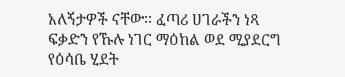አለኝታዎች ናቸው፡፡ ፈጣሪ ሀገራችን ነጻ ፍቃድን የኹሉ ነገር ማዕከል ወደ ሚያደርግ የዕሳቤ ሂደት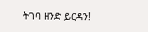ትገባ ዘንድ ይርዳን!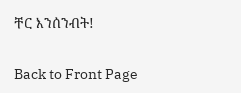ቸር እንሰንብት!


Back to Front Page